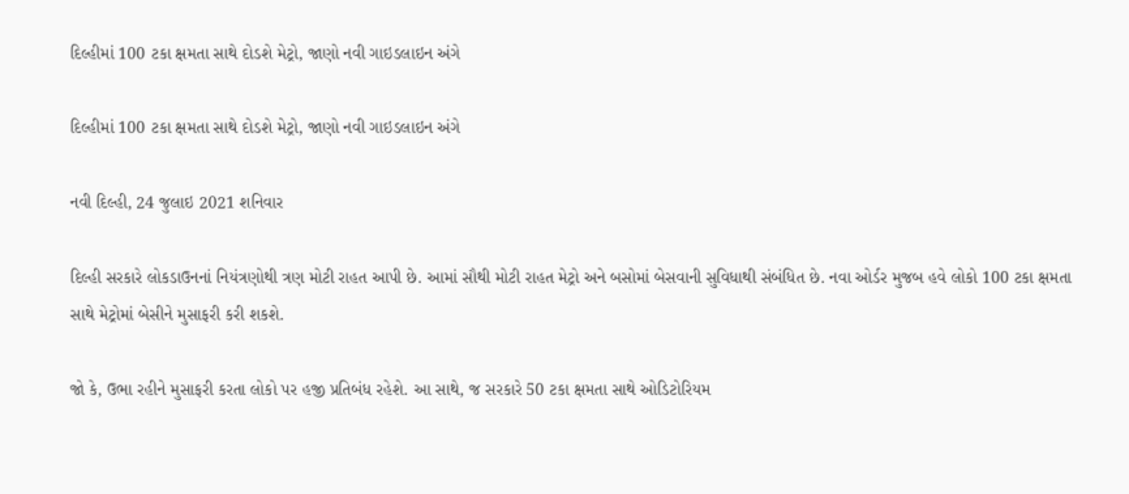દિલ્હીમાં 100 ટકા ક્ષમતા સાથે દોડશે મેટ્રો, જાણો નવી ગાઇડલાઇન અંગે

દિલ્હીમાં 100 ટકા ક્ષમતા સાથે દોડશે મેટ્રો, જાણો નવી ગાઇડલાઇન અંગે

નવી દિલ્હી, 24 જુલાઇ 2021 શનિવાર

દિલ્હી સરકારે લોકડાઉનનાં નિયંત્રણોથી ત્રણ મોટી રાહત આપી છે. આમાં સૌથી મોટી રાહત મેટ્રો અને બસોમાં બેસવાની સુવિધાથી સંબંધિત છે. નવા ઓર્ડર મુજબ હવે લોકો 100 ટકા ક્ષમતા સાથે મેટ્રોમાં બેસીને મુસાફરી કરી શકશે.

જો કે, ઉભા રહીને મુસાફરી કરતા લોકો પર હજી પ્રતિબંધ રહેશે. આ સાથે, જ સરકારે 50 ટકા ક્ષમતા સાથે ઓડિટોરિયમ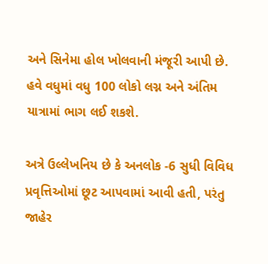અને સિનેમા હોલ ખોલવાની મંજૂરી આપી છે. હવે વધુમાં વધુ 100 લોકો લગ્ન અને અંતિમ યાત્રામાં ભાગ લઈ શકશે.

અત્રે ઉલ્લેખનિય છે કે અનલોક -6 સુધી વિવિધ પ્રવૃત્તિઓમાં છૂટ આપવામાં આવી હતી, પરંતુ જાહેર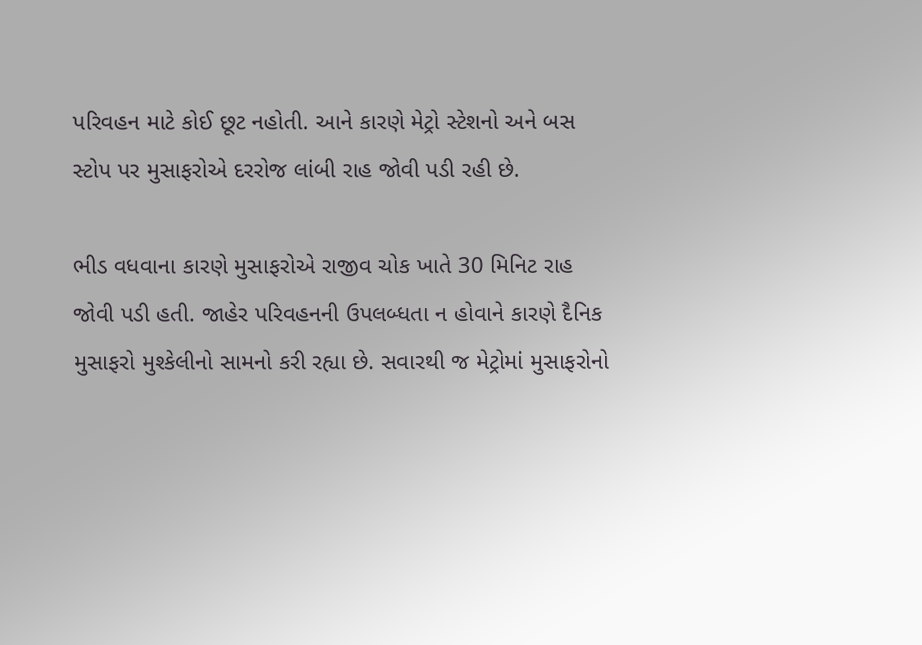પરિવહન માટે કોઈ છૂટ નહોતી. આને કારણે મેટ્રો સ્ટેશનો અને બસ સ્ટોપ પર મુસાફરોએ દરરોજ લાંબી રાહ જોવી પડી રહી છે.

ભીડ વધવાના કારણે મુસાફરોએ રાજીવ ચોક ખાતે 30 મિનિટ રાહ જોવી પડી હતી. જાહેર પરિવહનની ઉપલબ્ધતા ન હોવાને કારણે દૈનિક મુસાફરો મુશ્કેલીનો સામનો કરી રહ્યા છે. સવારથી જ મેટ્રોમાં મુસાફરોનો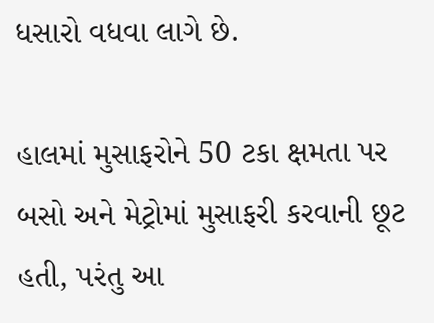ધસારો વધવા લાગે છે.

હાલમાં મુસાફરોને 50 ટકા ક્ષમતા પર બસો અને મેટ્રોમાં મુસાફરી કરવાની છૂટ હતી, પરંતુ આ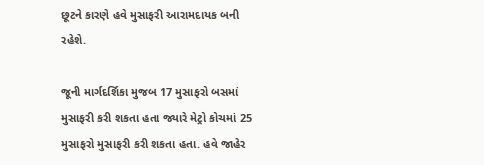છૂટને કારણે હવે મુસાફરી આરામદાયક બની રહેશે.

જૂની માર્ગદર્શિકા મુજબ 17 મુસાફરો બસમાં મુસાફરી કરી શકતા હતા જ્યારે મેટ્રો કોચમાં 25 મુસાફરો મુસાફરી કરી શકતા હતા. હવે જાહેર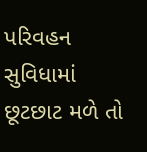પરિવહન સુવિધામાં છૂટછાટ મળે તો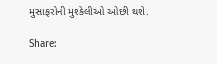મુસાફરોની મુશ્કેલીઓ ઓછી થશે.

Share: